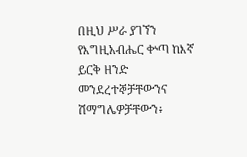በዚህ ሥራ ያገኘን የእግዚአብሔር ቍጣ ከእኛ ይርቅ ዘንድ መንደረተኞቻቸውንና ሽማግሌዎቻቸውን፥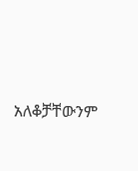አለቆቻቸውንም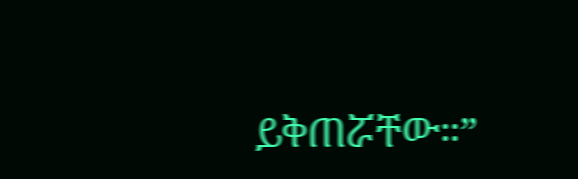ይቅጠሯቸው።”